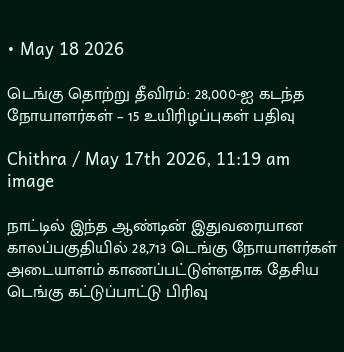• May 18 2026

டெங்கு தொற்று தீவிரம்: 28,000-ஐ கடந்த நோயாளர்கள் – 15 உயிரிழப்புகள் பதிவு

Chithra / May 17th 2026, 11:19 am
image

நாட்டில் இந்த ஆண்டின் இதுவரையான காலப்பகுதியில் 28,713 டெங்கு நோயாளர்கள் அடையாளம் காணப்பட்டுள்ளதாக தேசிய டெங்கு கட்டுப்பாட்டு பிரிவு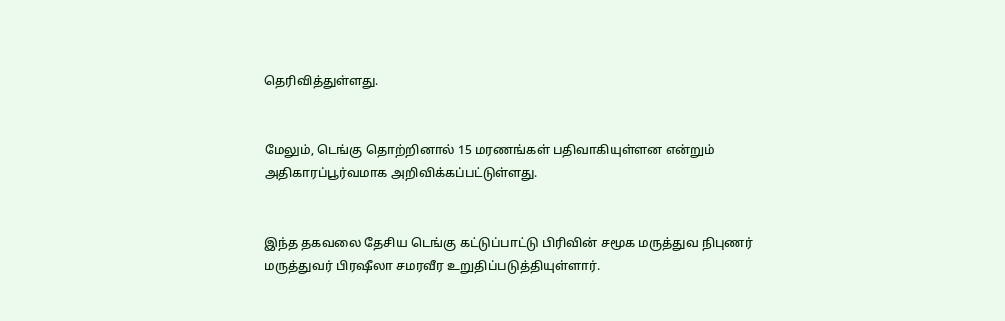தெரிவித்துள்ளது.


மேலும், டெங்கு தொற்றினால் 15 மரணங்கள் பதிவாகியுள்ளன என்றும் அதிகாரப்பூர்வமாக அறிவிக்கப்பட்டுள்ளது.


இந்த தகவலை தேசிய டெங்கு கட்டுப்பாட்டு பிரிவின் சமூக மருத்துவ நிபுணர் மருத்துவர் பிரஷீலா சமரவீர உறுதிப்படுத்தியுள்ளார்.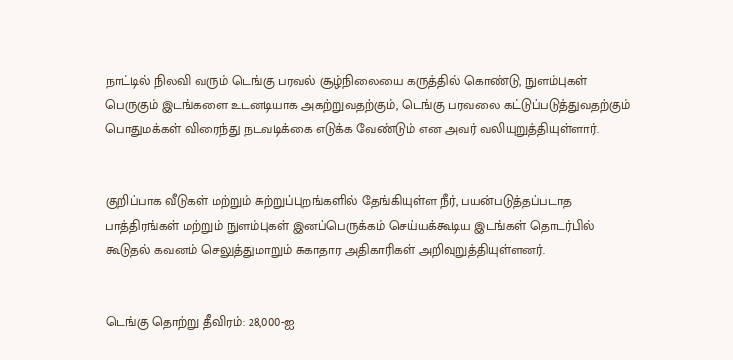நாட்டில் நிலவி வரும் டெங்கு பரவல் சூழ்நிலையை கருத்தில் கொண்டு, நுளம்புகள் பெருகும் இடங்களை உடனடியாக அகற்றுவதற்கும், டெங்கு பரவலை கட்டுப்படுத்துவதற்கும் பொதுமக்கள் விரைந்து நடவடிக்கை எடுக்க வேண்டும் என அவர் வலியுறுத்தியுள்ளார்.


குறிப்பாக வீடுகள் மற்றும் சுற்றுப்புறங்களில் தேங்கியுள்ள நீர், பயன்படுத்தப்படாத பாத்திரங்கள் மற்றும் நுளம்புகள் இனப்பெருக்கம் செய்யக்கூடிய இடங்கள் தொடர்பில் கூடுதல் கவனம் செலுத்துமாறும் சுகாதார அதிகாரிகள் அறிவுறுத்தியுள்ளனர்.


டெங்கு தொற்று தீவிரம்: 28,000-ஐ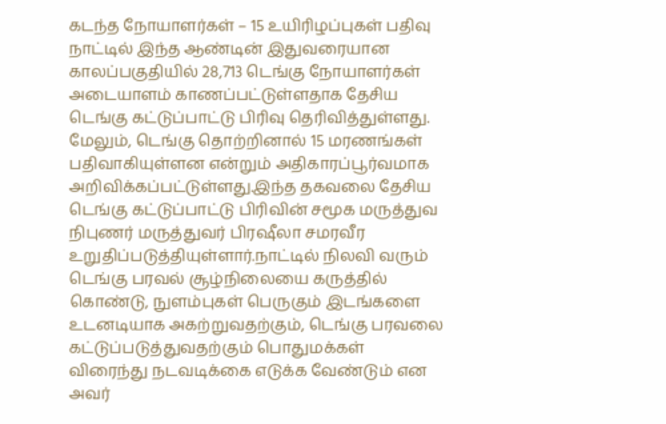கடந்த நோயாளர்கள் – 15 உயிரிழப்புகள் பதிவு நாட்டில் இந்த ஆண்டின் இதுவரையான காலப்பகுதியில் 28,713 டெங்கு நோயாளர்கள் அடையாளம் காணப்பட்டுள்ளதாக தேசிய டெங்கு கட்டுப்பாட்டு பிரிவு தெரிவித்துள்ளது. மேலும், டெங்கு தொற்றினால் 15 மரணங்கள் பதிவாகியுள்ளன என்றும் அதிகாரப்பூர்வமாக அறிவிக்கப்பட்டுள்ளது.இந்த தகவலை தேசிய டெங்கு கட்டுப்பாட்டு பிரிவின் சமூக மருத்துவ நிபுணர் மருத்துவர் பிரஷீலா சமரவீர உறுதிப்படுத்தியுள்ளார்.நாட்டில் நிலவி வரும் டெங்கு பரவல் சூழ்நிலையை கருத்தில் கொண்டு, நுளம்புகள் பெருகும் இடங்களை உடனடியாக அகற்றுவதற்கும், டெங்கு பரவலை கட்டுப்படுத்துவதற்கும் பொதுமக்கள் விரைந்து நடவடிக்கை எடுக்க வேண்டும் என அவர்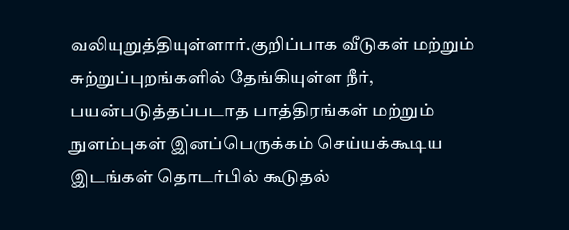வலியுறுத்தியுள்ளார்.குறிப்பாக வீடுகள் மற்றும் சுற்றுப்புறங்களில் தேங்கியுள்ள நீர், பயன்படுத்தப்படாத பாத்திரங்கள் மற்றும் நுளம்புகள் இனப்பெருக்கம் செய்யக்கூடிய இடங்கள் தொடர்பில் கூடுதல்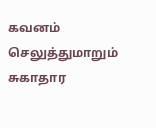கவனம் செலுத்துமாறும் சுகாதார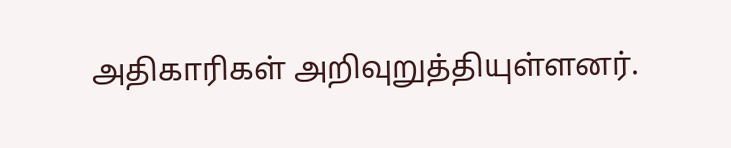அதிகாரிகள் அறிவுறுத்தியுள்ளனர்.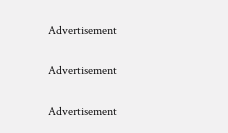Advertisement

Advertisement

Advertisement